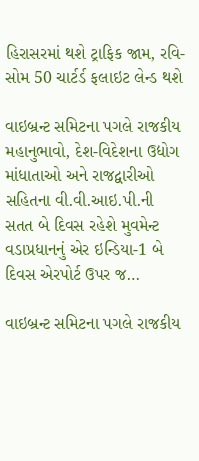હિરાસરમાં થશે ટ્રાફિક જામ, રવિ-સોમ 50 ચાર્ટર્ડ ફલાઇટ લેન્ડ થશે

વાઇબ્રન્ટ સમિટના પગલે રાજકીય મહાનુભાવો, દેશ-વિદેશના ઉદ્યોગ માંધાતાઓ અને રાજદ્વારીઓ સહિતના વી.વી.આઇ.પી.ની સતત બે દિવસ રહેશે મુવમેન્ટ વડાપ્રધાનનું એર ઇન્ડિયા-1 બે દિવસ એરપોર્ટ ઉપર જ…

વાઇબ્રન્ટ સમિટના પગલે રાજકીય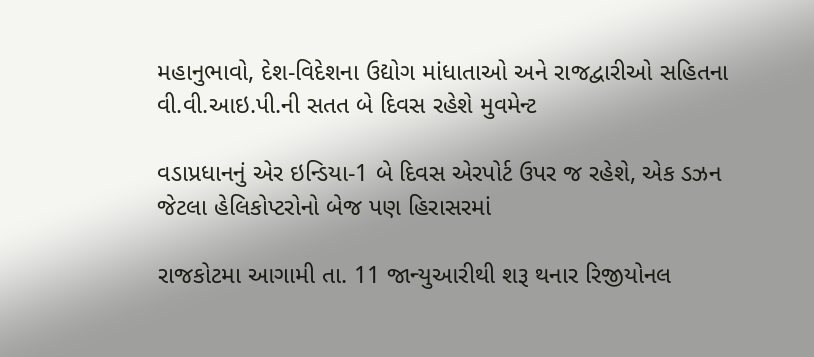મહાનુભાવો, દેશ-વિદેશના ઉદ્યોગ માંધાતાઓ અને રાજદ્વારીઓ સહિતના વી.વી.આઇ.પી.ની સતત બે દિવસ રહેશે મુવમેન્ટ

વડાપ્રધાનનું એર ઇન્ડિયા-1 બે દિવસ એરપોર્ટ ઉપર જ રહેશે, એક ડઝન જેટલા હેલિકોપ્ટરોનો બેજ પણ હિરાસરમાં

રાજકોટમા આગામી તા. 11 જાન્યુઆરીથી શરૂ થનાર રિજીયોનલ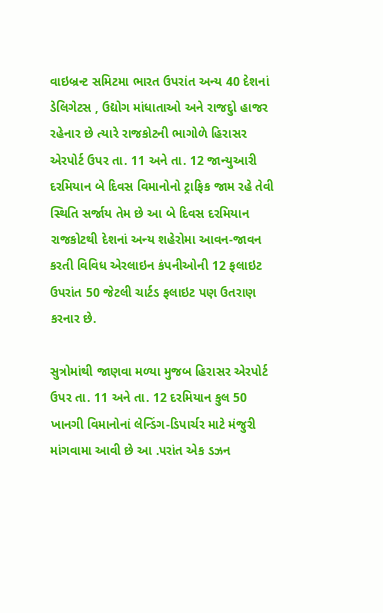વાઇબ્રન્ટ સમિટમા ભારત ઉપરાંત અન્ય 40 દેશનાં ડેલિગેટસ , ઉદ્યોગ માંધાતાઓ અને રાજદુો હાજર રહેનાર છે ત્યારે રાજકોટની ભાગોળે હિરાસર એરપોર્ટ ઉપર તા. 11 અને તા. 12 જાન્યુઆરી દરમિયાન બે દિવસ વિમાનોનો ટ્રાફિક જામ રહે તેવી સ્થિતિ સર્જાય તેમ છે આ બે દિવસ દરમિયાન રાજકોટથી દેશનાં અન્ય શહેરોમા આવન-જાવન કરતી વિવિધ એરલાઇન કંપનીઓની 12 ફલાઇટ ઉપરાંત 50 જેટલી ચાર્ટડ ફલાઇટ પણ ઉતરાણ કરનાર છે.

સુત્રોમાંથી જાણવા મળ્યા મુજબ હિરાસર એરપોર્ટ ઉપર તા. 11 અને તા. 12 દરમિયાન કુલ 50 ખાનગી વિમાનોનાં લેન્ડિંગ-ડિપાર્ચર માટે મંજુરી માંગવામા આવી છે આ .પરાંત એક ડઝન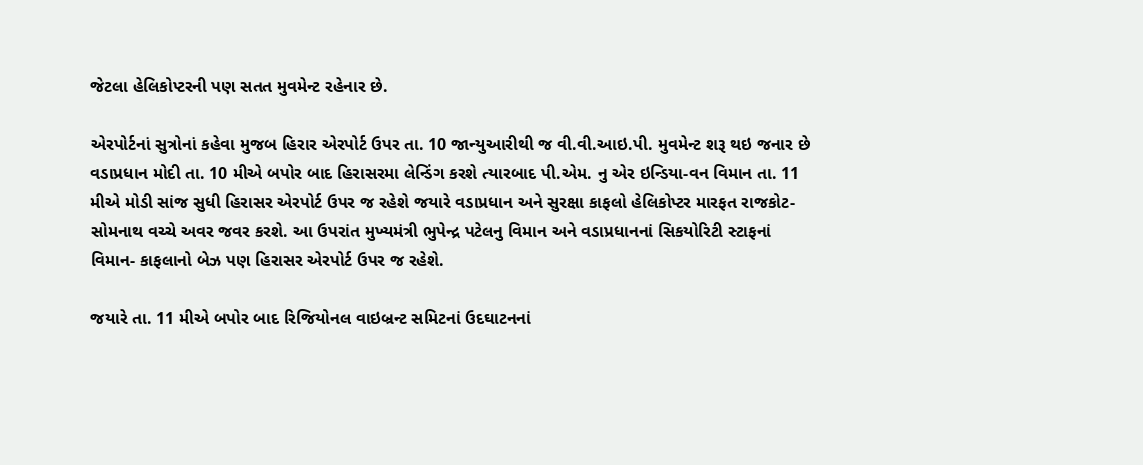જેટલા હેલિકોપ્ટરની પણ સતત મુવમેન્ટ રહેનાર છે.

એરપોર્ટનાં સુત્રોનાં કહેવા મુજબ હિરાર એરપોર્ટ ઉપર તા. 10 જાન્યુઆરીથી જ વી.વી.આઇ.પી. મુવમેન્ટ શરૂ થઇ જનાર છે વડાપ્રધાન મોદી તા. 10 મીએ બપોર બાદ હિરાસરમા લેન્ડિંગ કરશે ત્યારબાદ પી.એમ. નુ એર ઇન્ડિયા-વન વિમાન તા. 11 મીએ મોડી સાંજ સુધી હિરાસર એરપોર્ટ ઉપર જ રહેશે જયારે વડાપ્રધાન અને સુરક્ષા કાફલો હેલિકોપ્ટર મારફત રાજકોટ-સોમનાથ વચ્ચે અવર જવર કરશે. આ ઉપરાંત મુખ્યમંત્રી ભુપેન્દ્ર પટેલનુ વિમાન અને વડાપ્રધાનનાં સિકયોરિટી સ્ટાફનાં વિમાન- કાફલાનો બેઝ પણ હિરાસર એરપોર્ટ ઉપર જ રહેશે.

જયારે તા. 11 મીએ બપોર બાદ રિજિયોનલ વાઇબ્રન્ટ સમિટનાં ઉદઘાટનનાં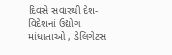દિવસે સવારથી દેશ-વિદેશનાં ઉદ્યોગ માંધાતાઓ , ડેલિગેટસ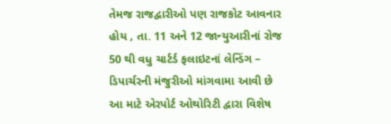તેમજ રાજદ્વારીઓ પણ રાજકોટ આવનાર હોય , તા. 11 અને 12 જાન્યુઆરીનાં રોજ 50 થી વધુ ચાર્ટર્ડ ફલાઇટનાં લેન્ડિંગ – ડિપાર્ચરની મંજુરીઓ માંગવામા આવી છે આ માટે એરપોર્ટ ઓથોરિટી દ્વારા વિશેષ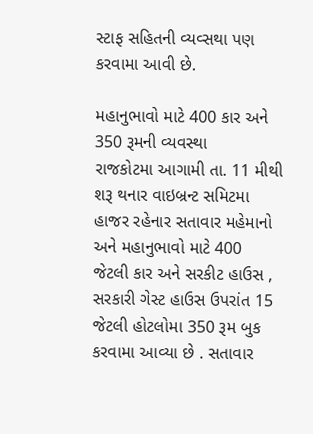સ્ટાફ સહિતની વ્યવ્સથા પણ કરવામા આવી છે.

મહાનુભાવો માટે 400 કાર અને 350 રૂમની વ્યવસ્થા
રાજકોટમા આગામી તા. 11 મીથી શરૂ થનાર વાઇબ્રન્ટ સમિટમા હાજર રહેનાર સતાવાર મહેમાનો અને મહાનુભાવો માટે 400 જેટલી કાર અને સરકીટ હાઉસ , સરકારી ગેસ્ટ હાઉસ ઉપરાંત 15 જેટલી હોટલોમા 350 રૂમ બુક કરવામા આવ્યા છે . સતાવાર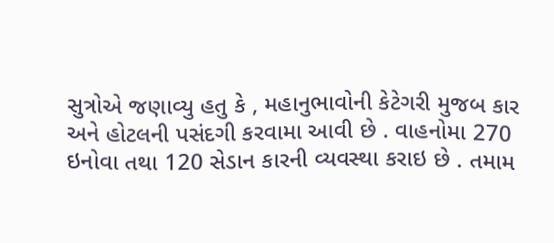સુત્રોએ જણાવ્યુ હતુ કે , મહાનુભાવોની કેટેગરી મુજબ કાર અને હોટલની પસંદગી કરવામા આવી છે . વાહનોમા 270 ઇનોવા તથા 120 સેડાન કારની વ્યવસ્થા કરાઇ છે . તમામ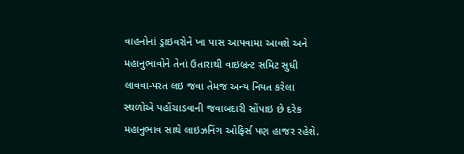વાહનોનાં ડ્રાઇવરોને ખા પાસ આપવામા આવશે અને મહાનુભાવોને તેનાં ઉતારાથી વાઇબ્રન્ટ સમિટ સુધી લાવવા-પરત લઇ જવા તેમજ અન્ય નિયત કરેલા સ્થળોએ પહોંચાડવાની જવાબદારી સોંપાઇ છે દરેક મહાનુભાવ સાથે લાઇઝનિંગ ઓફિર્સ પણ હાજર રહેશે.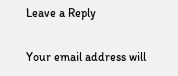Leave a Reply

Your email address will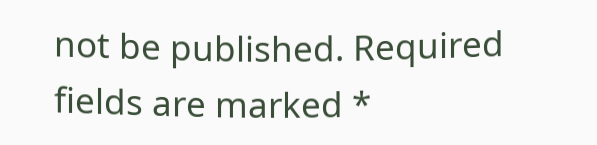not be published. Required fields are marked *